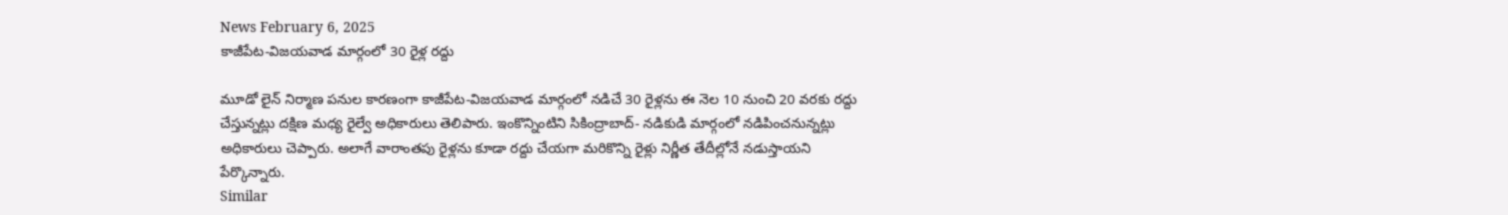News February 6, 2025
కాజీపేట-విజయవాడ మార్గంలో 30 రైళ్ల రద్దు

మూడో లైన్ నిర్మాణ పనుల కారణంగా కాజీపేట-విజయవాడ మార్గంలో నడిచే 30 రైళ్లను ఈ నెల 10 నుంచి 20 వరకు రద్దు చేస్తున్నట్లు దక్షిణ మధ్య రైల్వే అధికారులు తెలిపారు. ఇంకొన్నింటిని సికింద్రాబాద్- నడికుడి మార్గంలో నడిపించనున్నట్లు అధికారులు చెప్పారు. అలాగే వారాంతపు రైళ్లను కూడా రద్దు చేయగా మరికొన్ని రైళ్లు నిర్ణీత తేదీల్లోనే నడుస్తాయని పేర్కొన్నారు.
Similar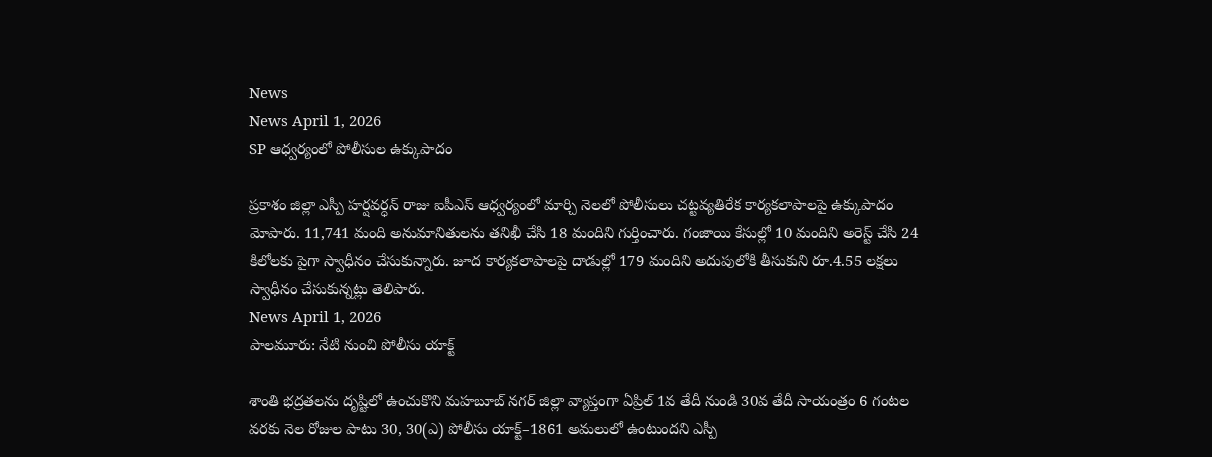News
News April 1, 2026
SP ఆధ్వర్యంలో పోలీసుల ఉక్కుపాదం

ప్రకాశం జిల్లా ఎస్పీ హర్షవర్ధన్ రాజు ఐపీఎస్ ఆధ్వర్యంలో మార్చి నెలలో పోలీసులు చట్టవ్యతిరేక కార్యకలాపాలపై ఉక్కుపాదం మోపారు. 11,741 మంది అనుమానితులను తనిఖీ చేసి 18 మందిని గుర్తించారు. గంజాయి కేసుల్లో 10 మందిని అరెస్ట్ చేసి 24 కిలోలకు పైగా స్వాధీనం చేసుకున్నారు. జూద కార్యకలాపాలపై దాడుల్లో 179 మందిని అదుపులోకి తీసుకుని రూ.4.55 లక్షలు స్వాధీనం చేసుకున్నట్లు తెలిపారు.
News April 1, 2026
పాలమూరు: నేటి నుంచి పోలీసు యాక్ట్

శాంతి భద్రతలను దృష్టిలో ఉంచుకొని మహబూబ్ నగర్ జిల్లా వ్యాప్తంగా ఏప్రిల్ 1వ తేదీ నుండి 30వ తేదీ సాయంత్రం 6 గంటల వరకు నెల రోజుల పాటు 30, 30(ఎ) పోలీసు యాక్ట్–1861 అమలులో ఉంటుందని ఎస్పీ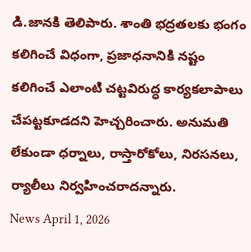డి.జానకి తెలిపారు. శాంతి భద్రతలకు భంగం కలిగించే విధంగా, ప్రజాధనానికి నష్టం కలిగించే ఎలాంటి చట్టవిరుద్ధ కార్యకలాపాలు చేపట్టకూడదని హెచ్చరించారు. అనుమతి లేకుండా ధర్నాలు, రాస్తారోకోలు, నిరసనలు, ర్యాలీలు నిర్వహించరాదన్నారు.
News April 1, 2026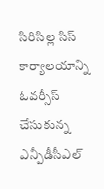సిరిసిల్ల సిస్ కార్యాలయాన్ని ఓవర్సీస్ చేసుకున్న ఎన్పీడీసీఎల్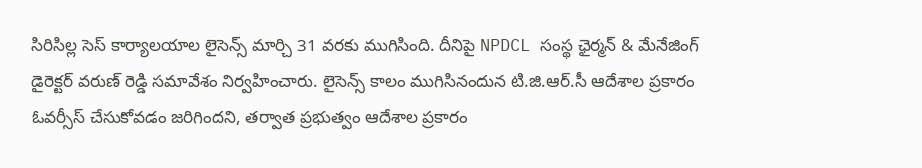సిరిసిల్ల సెస్ కార్యాలయాల లైసెన్స్ మార్చి 31 వరకు ముగిసింది. దీనిపై NPDCL సంస్థ ఛైర్మన్ & మేనేజింగ్ డైరెక్టర్ వరుణ్ రెడ్డి సమావేశం నిర్వహించారు. లైసెన్స్ కాలం ముగిసినందున టి.జి.ఆర్.సీ ఆదేశాల ప్రకారం ఓవర్సీస్ చేసుకోవడం జరిగిందని, తర్వాత ప్రభుత్వం ఆదేశాల ప్రకారం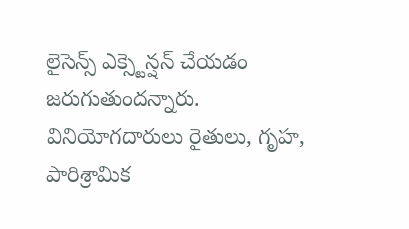లైసెన్స్ ఎక్స్టెన్షన్ చేయడం జరుగుతుందన్నారు. వినియోగదారులు రైతులు, గృహ, పారిశ్రామిక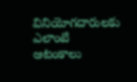వినియోగదారులకు ఎలాంటి ఆటంకాలు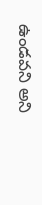ఉండవని అని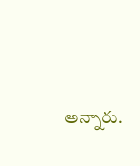అన్నారు.